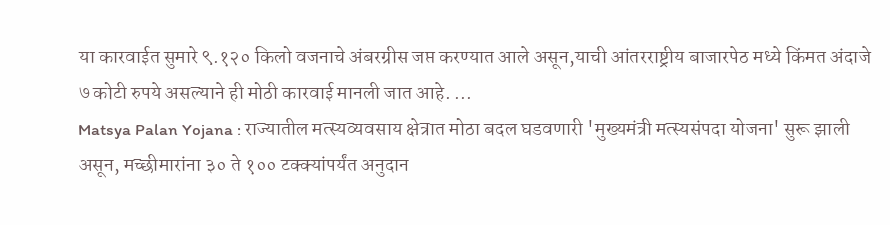या कारवाईत सुमारे ९.१२० किलो वजनाचे अंबरग्रीस जप्त करण्यात आले असून,याची आंतरराष्ट्रीय बाजारपेठ मध्ये किंमत अंदाजे ७ कोटी रुपये असल्याने ही मोठी कारवाई मानली जात आहे. ...
Matsya Palan Yojana : राज्यातील मत्स्यव्यवसाय क्षेत्रात मोठा बदल घडवणारी 'मुख्यमंत्री मत्स्यसंपदा योजना' सुरू झाली असून, मच्छीमारांना ३० ते १०० टक्क्यांपर्यंत अनुदान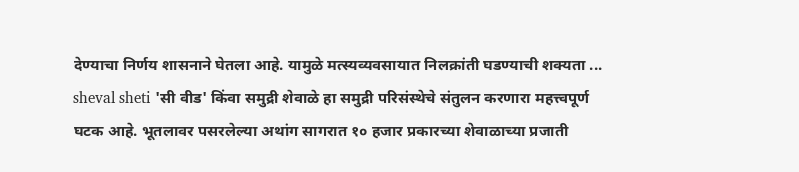देण्याचा निर्णय शासनाने घेतला आहे. यामुळे मत्स्यव्यवसायात निलक्रांती घडण्याची शक्यता ...
sheval sheti 'सी वीड' किंवा समुद्री शेवाळे हा समुद्री परिसंस्थेचे संतुलन करणारा महत्त्वपूर्ण घटक आहे. भूतलावर पसरलेल्या अथांग सागरात १० हजार प्रकारच्या शेवाळाच्या प्रजाती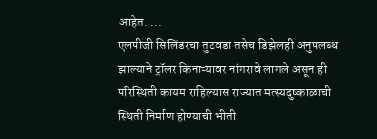आहेत. ...
एलपीजी सिलिंडरचा तुटवडा तसेच डिझेलही अनुपलब्ध झाल्याने ट्रॉलर किनाऱ्यावर नांगरावे लागले असून ही परिस्थिती कायम राहिल्यास राज्यात मत्स्यदुष्काळाची स्थिती निर्माण होण्याची भीती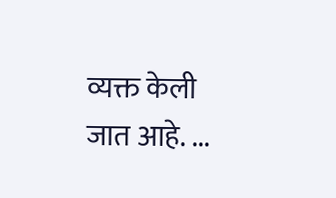व्यक्त केली जात आहे. ...